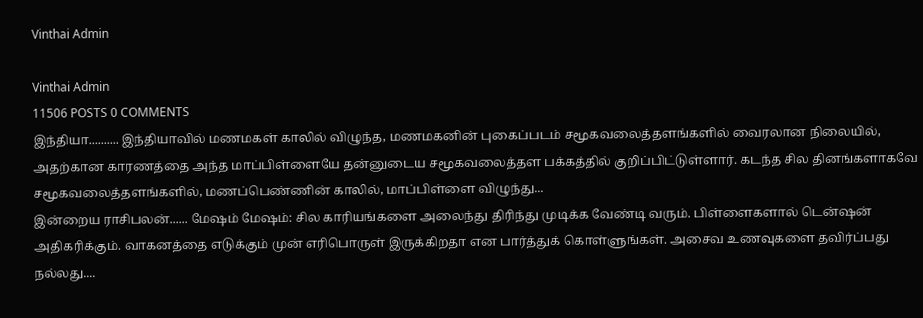Vinthai Admin

Vinthai Admin
11506 POSTS 0 COMMENTS
இந்தியா.......... இந்தியாவில் மணமகள் காலில் விழுந்த, மணமகனின் புகைப்படம் சமூகவலைத்தளங்களில் வைரலான நிலையில், அதற்கான காரணத்தை அந்த மாப்பிள்ளையே தன்னுடைய சமூகவலைத்தள பக்கத்தில் குறிப்பிட்டுள்ளார். கடந்த சில தினங்களாகவே சமூகவலைத்தளங்களில், மணப்பெண்ணின் காலில், மாப்பிள்ளை விழுந்து...
இன்றைய ராசிபலன்...... மேஷம் மேஷம்: சில காரியங்களை அலைந்து திரிந்து முடிக்க வேண்டி வரும். பிள்ளைகளால் டென்ஷன் அதிகரிக்கும். வாகனத்தை எடுக்கும் முன் எரிபொருள் இருக்கிறதா என பார்த்துக் கொள்ளுங்கள். அசைவ உணவுகளை தவிர்ப்பது நல்லது....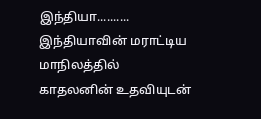இந்தியா.......... இந்தியாவின் மராட்டிய மாநிலத்தில் காதலனின் உதவியுடன்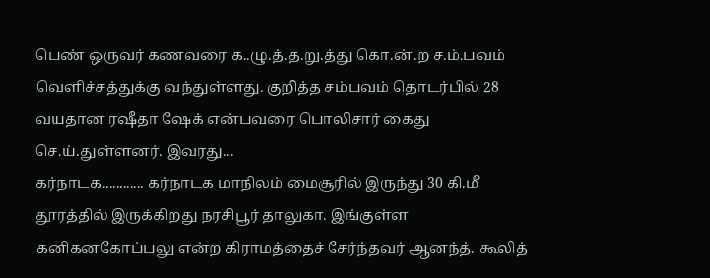பெண் ஒருவர் கணவரை க..ழு.த்.த.று.த்து கொ.ன்.ற ச.ம்.பவம் வெளிச்சத்துக்கு வந்துள்ளது. குறித்த சம்பவம் தொடர்பில் 28 வயதான ரஷீதா ஷேக் என்பவரை பொலிசார் கைது செ.ய்.துள்ளனர். இவரது...
கர்நாடக............ கர்நாடக மாநிலம் மைசூரில் இருந்து 30 கி.மீ தூரத்தில் இருக்கிறது நரசிபூர் தாலுகா. இங்குள்ள கனிகனகோப்பலு என்ற கிராமத்தைச் சேர்ந்தவர் ஆனந்த். கூலித்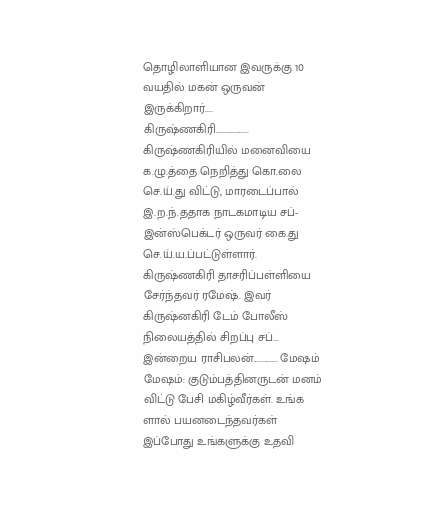தொழிலாளியான இவருக்கு 10 வயதில் மகன் ஒருவன் இருக்கிறார்....
கிருஷ்ணகிரி.................. கிருஷ்ணகிரியில் மனைவியை க.ழு.த்தை நெறித்து கொ.லை செ.ய்.து விட்டு, மாரடைப்பால் இ.ற.ந்.ததாக நாடகமாடிய சப்-இன்ஸ்பெக்டர் ஒருவர் கை.து செ.ய்.ய.ப்பட்டுள்ளார். கிருஷ்ணகிரி தாசரிப்பள்ளியை சேர்ந்தவர் ரமேஷ். இவர் கிருஷ்னகிரி டேம் போலீஸ் நிலையத்தில் சிறப்பு சப்...
இன்றைய ராசிபலன்............. மேஷம் மேஷம்: குடும்பத்தினருடன் மனம் விட்டு பேசி மகிழ்வீர்கள். உங்க ளால் பயனடைந்தவர்கள் இப்போது உங்களுக்கு உதவி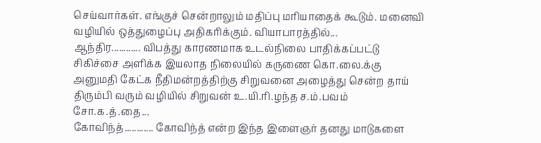செய்வார்கள். எங்குச் சென்றாலும் மதிப்பு மரியாதைக் கூடும். மனைவி வழியில் ஒத்துழைப்பு அதிகரிக்கும். வியாபாரத்தில்...
ஆந்திர............ விபத்து காரணமாக உடல்நிலை பாதிக்கப்பட்டு சிகிச்சை அளிக்க இயலாத நிலையில் கருணை கொ.லை.க்கு அனுமதி கேட்க நீதிமன்றத்திற்கு சிறுவனை அழைத்து சென்ற தாய் திரும்பி வரும் வழியில் சிறுவன் உ.யி.ரி.ழந்த ச.ம்.பவம் சோ.க.த்.தை...
கோவிந்த்............ கோவிந்த் என்ற இந்த இளைஞர் தனது மாடுகளை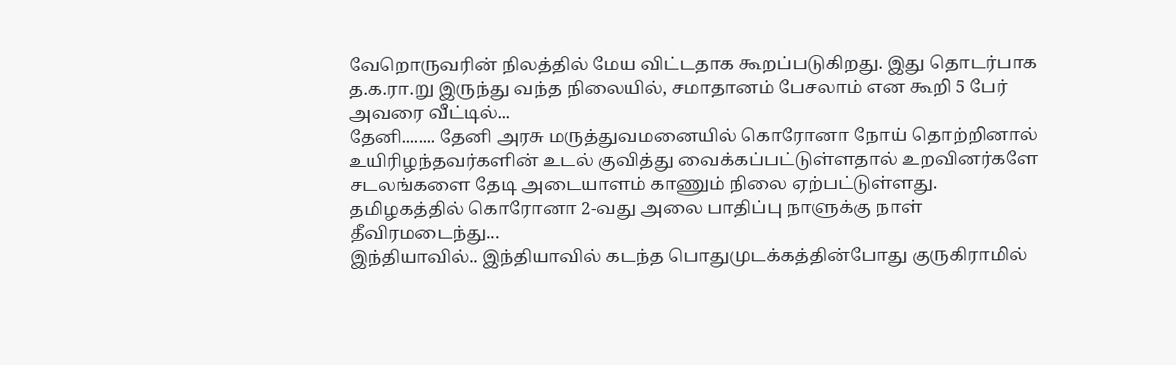வேறொருவரின் நிலத்தில் மேய விட்டதாக கூறப்படுகிறது. இது தொடர்பாக த.க.ரா.று இருந்து வந்த நிலையில், சமாதானம் பேசலாம் என கூறி 5 பேர் அவரை வீட்டில்...
தேனி........ தேனி அரசு மருத்துவமனையில் கொரோனா நோய் தொற்றினால் உயிரிழந்தவர்களின் உடல் குவித்து வைக்கப்பட்டுள்ளதால் உறவினர்களே சடலங்களை தேடி அடையாளம் காணும் நிலை ஏற்பட்டுள்ளது. தமிழகத்தில் கொரோனா 2-வது அலை பாதிப்பு நாளுக்கு நாள் தீவிரமடைந்து...
இந்தியாவில்.. இந்தியாவில் கடந்த பொதுமுடக்கத்தின்போது குருகிராமில்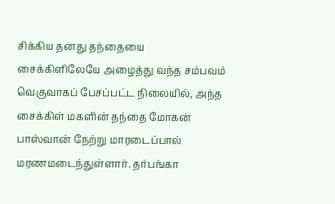சிக்கிய தனது தந்தையை சைக்கிளிலேயே அழைத்து வந்த சம்பவம் வெகுவாகப் பேசப்பட்ட நிலையில், அந்த சைக்கிள் மகளின் தந்தை மோகன் பாஸ்வான் நேற்று மாரடைப்பால் மரணமடைந்துள்ளார். தர்பங்கா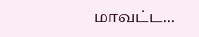மாவட்ட...